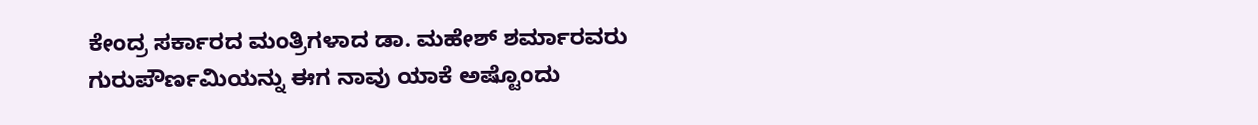ಕೇಂದ್ರ ಸರ್ಕಾರದ ಮಂತ್ರಿಗಳಾದ ಡಾ. ಮಹೇಶ್ ಶರ್ಮಾರವರು ಗುರುಪೌರ್ಣಮಿಯನ್ನು ಈಗ ನಾವು ಯಾಕೆ ಅಷ್ಟೊಂದು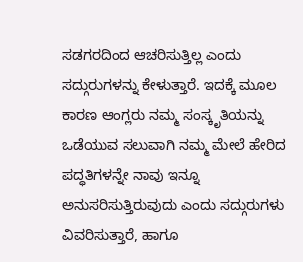ಸಡಗರದಿಂದ ಆಚರಿಸುತ್ತಿಲ್ಲ ಎಂದು ಸದ್ಗುರುಗಳನ್ನು ಕೇಳುತ್ತಾರೆ. ಇದಕ್ಕೆ ಮೂಲ ಕಾರಣ ಆಂಗ್ಲರು ನಮ್ಮ ಸಂಸ್ಕೃತಿಯನ್ನು ಒಡೆಯುವ ಸಲುವಾಗಿ ನಮ್ಮ ಮೇಲೆ ಹೇರಿದ ಪದ್ಧತಿಗಳನ್ನೇ ನಾವು ಇನ್ನೂ ಅನುಸರಿಸುತ್ತಿರುವುದು ಎಂದು ಸದ್ಗುರುಗಳು ವಿವರಿಸುತ್ತಾರೆ, ಹಾಗೂ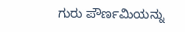ಗುರು ಪೌರ್ಣಮಿಯನ್ನು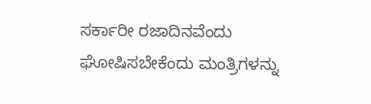ಸರ್ಕಾರೀ ರಜಾದಿನವೆಂದು ಘೋಷಿಸಬೇಕೆಂದು ಮಂತ್ರಿಗಳನ್ನು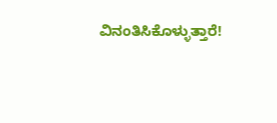ವಿನಂತಿಸಿಕೊಳ್ಳುತ್ತಾರೆ!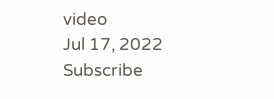video
Jul 17, 2022
Subscribe